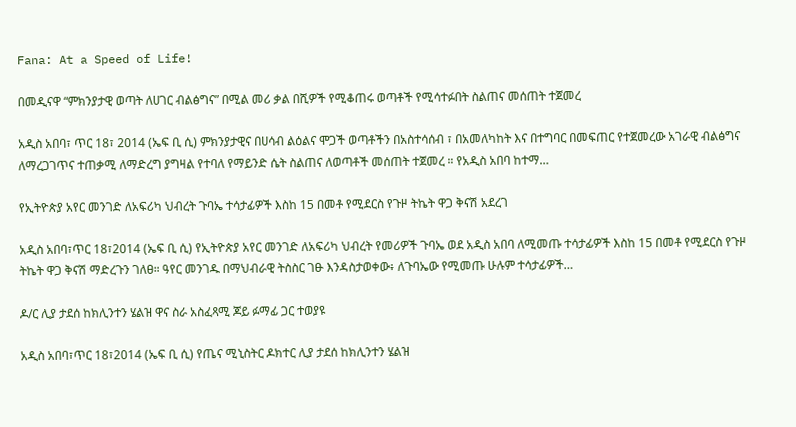Fana: At a Speed of Life!

በመዲናዋ “ምክንያታዊ ወጣት ለሀገር ብልፅግና” በሚል መሪ ቃል በሺዎች የሚቆጠሩ ወጣቶች የሚሳተፉበት ስልጠና መሰጠት ተጀመረ

አዲስ አበባ፣ ጥር 18፣ 2014 (ኤፍ ቢ ሲ) ምክንያታዊና በሀሳብ ልዕልና ሞጋች ወጣቶችን በአስተሳሰብ ፣ በአመለካከት እና በተግባር በመፍጠር የተጀመረው አገራዊ ብልፅግና ለማረጋገጥና ተጠቃሚ ለማድረግ ያግዛል የተባለ የማይንድ ሴት ስልጠና ለወጣቶች መሰጠት ተጀመረ ። የአዲስ አበባ ከተማ…

የኢትዮጵያ አየር መንገድ ለአፍሪካ ህብረት ጉባኤ ተሳታፊዎች እስከ 15 በመቶ የሚደርስ የጉዞ ትኬት ዋጋ ቅናሽ አደረገ

አዲስ አበባ፣ጥር 18፣2014 (ኤፍ ቢ ሲ) የኢትዮጵያ አየር መንገድ ለአፍሪካ ህብረት የመሪዎች ጉባኤ ወደ አዲስ አበባ ለሚመጡ ተሳታፊዎች እስከ 15 በመቶ የሚደርስ የጉዞ ትኬት ዋጋ ቅናሽ ማድረጉን ገለፀ። ዓየር መንገዱ በማህብራዊ ትስስር ገፁ እንዳስታወቀው፥ ለጉባኤው የሚመጡ ሁሉም ተሳታፊዎች…

ዶ/ር ሊያ ታደሰ ከክሊንተን ሄልዝ ዋና ስራ አስፈጻሚ ጆይ ፉማፊ ጋር ተወያዩ

አዲስ አበባ፣ጥር 18፣2014 (ኤፍ ቢ ሲ) የጤና ሚኒስትር ዶክተር ሊያ ታደሰ ከክሊንተን ሄልዝ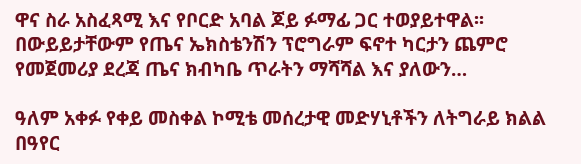ዋና ስራ አስፈጻሚ እና የቦርድ አባል ጆይ ፉማፊ ጋር ተወያይተዋል፡፡ በውይይታቸውም የጤና ኤክስቴንሽን ፕሮግራም ፍኖተ ካርታን ጨምሮ የመጀመሪያ ደረጃ ጤና ክብካቤ ጥራትን ማሻሻል እና ያለውን…

ዓለም አቀፉ የቀይ መስቀል ኮሚቴ መሰረታዊ መድሃኒቶችን ለትግራይ ክልል በዓየር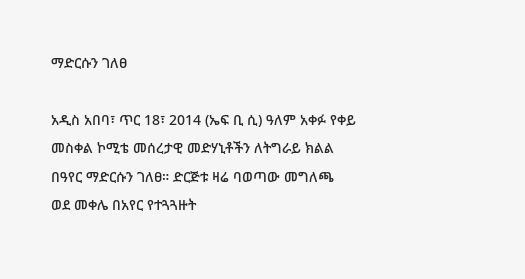ማድርሱን ገለፀ

አዲስ አበባ፣ ጥር 18፣ 2014 (ኤፍ ቢ ሲ) ዓለም አቀፉ የቀይ መስቀል ኮሚቴ መሰረታዊ መድሃኒቶችን ለትግራይ ክልል በዓየር ማድርሱን ገለፀ። ድርጅቱ ዛሬ ባወጣው መግለጫ ወደ መቀሌ በአየር የተጓጓዙት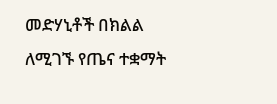መድሃኒቶች በክልል ለሚገኙ የጤና ተቋማት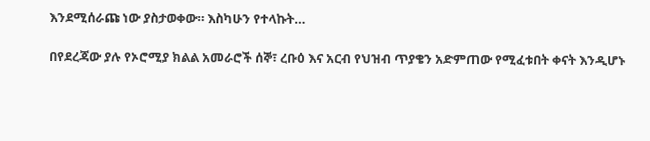እንደሚሰራጩ ነው ያስታወቀው። እስካሁን የተላኩት…

በየደረጃው ያሉ የኦሮሚያ ክልል አመራሮች ሰኞ፣ ረቡዕ እና አርብ የህዝብ ጥያቄን አድምጠው የሚፈቱበት ቀናት እንዲሆኑ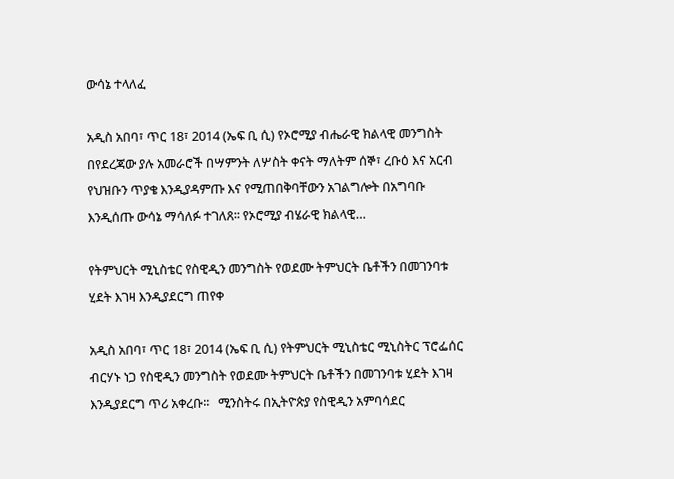ውሳኔ ተላለፈ

አዲስ አበባ፣ ጥር 18፣ 2014 (ኤፍ ቢ ሲ) የኦሮሚያ ብሔራዊ ክልላዊ መንግስት በየደረጃው ያሉ አመራሮች በሣምንት ለሦስት ቀናት ማለትም ሰኞ፣ ረቡዕ እና አርብ የህዝቡን ጥያቄ እንዲያዳምጡ እና የሚጠበቅባቸውን አገልግሎት በአግባቡ እንዲሰጡ ውሳኔ ማሳለፉ ተገለጸ፡፡ የኦሮሚያ ብሄራዊ ክልላዊ…

የትምህርት ሚኒስቴር የስዊዲን መንግስት የወደሙ ትምህርት ቤቶችን በመገንባቱ ሂደት እገዛ እንዲያደርግ ጠየቀ

አዲስ አበባ፣ ጥር 18፣ 2014 (ኤፍ ቢ ሲ) የትምህርት ሚኒስቴር ሚኒስትር ፕሮፌሰር ብርሃኑ ነጋ የስዊዲን መንግስት የወደሙ ትምህርት ቤቶችን በመገንባቱ ሂደት እገዛ እንዲያደርግ ጥሪ አቀረቡ፡፡   ሚንስትሩ በኢትዮጵያ የስዊዲን አምባሳደር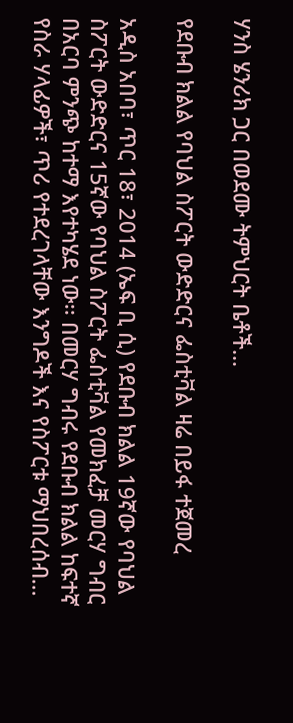ሃንስ ሄንሪክ ጋር በወደሙ ትምህርት ቤቶች…

የደቡብ ክልል የባህል ስፖርት ውድድርና ፌስቲቫል ዛሬ በይፋ ተጀመረ

አዲስ አበባ፣ ጥር 18፣ 2014 (ኤፍ ቢ ሲ) የደቡብ ክልል 19ኛው የባህል ስፖርት ውድድርና 15ኛው የባህል ስፖርት ፌስቲቫል የመክፈቻ መርሃ ግብር በአርባ ምንጭ ከተማ እየተካሄደ ነው፡፡ በመርሃ ግብሩ የደቡብ ክልል ከፍተኛ የስራ ሃላፊዎች፣ ጥሪ የተደረገላቸው እንግዶች እና የስፖርቱ ማህበረሰብ…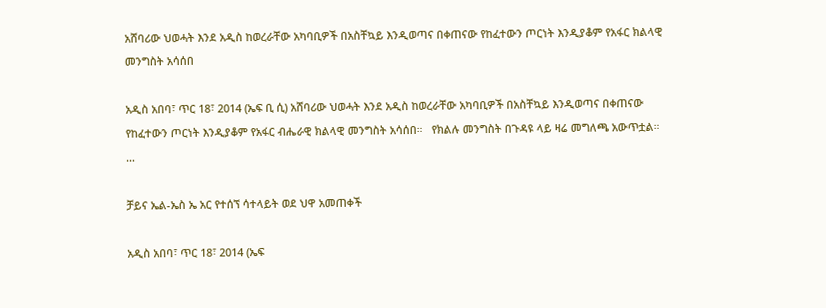አሸባሪው ህወሓት እንደ አዲስ ከወረራቸው አካባቢዎች በአስቸኳይ እንዲወጣና በቀጠናው የከፈተውን ጦርነት እንዲያቆም የአፋር ክልላዊ መንግስት አሳሰበ

አዲስ አበባ፣ ጥር 18፣ 2014 (ኤፍ ቢ ሲ) አሸባሪው ህወሓት እንደ አዲስ ከወረራቸው አካባቢዎች በአስቸኳይ እንዲወጣና በቀጠናው የከፈተውን ጦርነት እንዲያቆም የአፋር ብሔራዊ ክልላዊ መንግስት አሳሰበ።   የክልሉ መንግስት በጉዳዩ ላይ ዛሬ መግለጫ አውጥቷል።  …

ቻይና ኤል-ኤስ ኤ አር የተሰኘ ሳተላይት ወደ ህዋ አመጠቀች

አዲስ አበባ፣ ጥር 18፣ 2014 (ኤፍ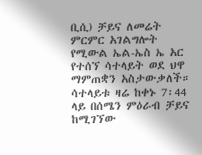ቢሲ) ቻይና ለመሬት ምርምር አገልግሎት የሚውል ኤል-ኤስ ኤ አር የተሰኘ ሳተላይት ወደ ህዋ ማምጠቋን አስታውቃለች። ሳተላይቱ ዛሬ ከቀኑ 7፡44 ላይ በሰሜን ምዕራብ ቻይና ከሚገኘው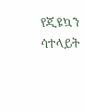የጂዩኳን ሳተላይት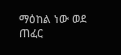ማዕከል ነው ወደ ጠፈር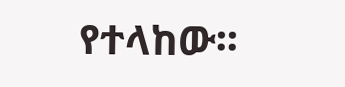የተላከው፡፡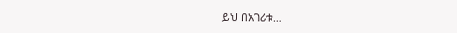ይህ በአገሪቱ…